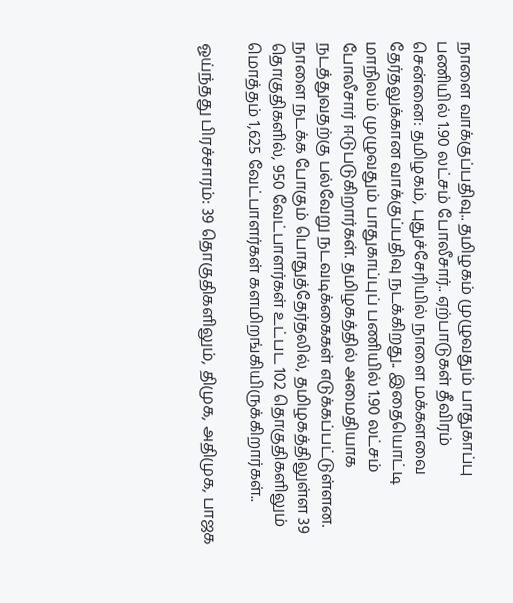நாளை வாக்குப்பதிவு.. தமிழகம் முழுவதும் பாதுகாப்பு பணியில் 1.90 லட்சம் போலீசார்.. ஏற்பாடுகள் தீவிரம்
சென்னை: தமிழகம், புதுச்சேரியில் நாளை மக்களவை தேர்தலுக்கான வாக்குப்பதிவு நடக்கிறது.. இதையொட்டி மாநிலம் முழுவதும் பாதுகாப்புப் பணியில் 1.90 லட்சம் போலீசார் ஈடுபடுகிறார்கள். தமிழகத்தில் அமைதியாக நடத்துவதற்கு பல்வேறு நடவடிக்கைகள் எடுக்கப்பட்டுள்ளன.
நாளை நடக்க போகும் பொதுத்தேர்தலில், தமிழகத்திலுள்ள 39 தொகுதிகளில், 950 வேட்பாளர்கள் உட்பட 102 தொகுதிகளிலும் மொத்தம் 1,625 வேட்பாளர்கள் களமிறங்கியிருக்கிறார்கள்..

ஓய்ந்தது பிரச்சாரம்: 39 தொகுதிகளிலும், திமுக, அதிமுக, பாஜக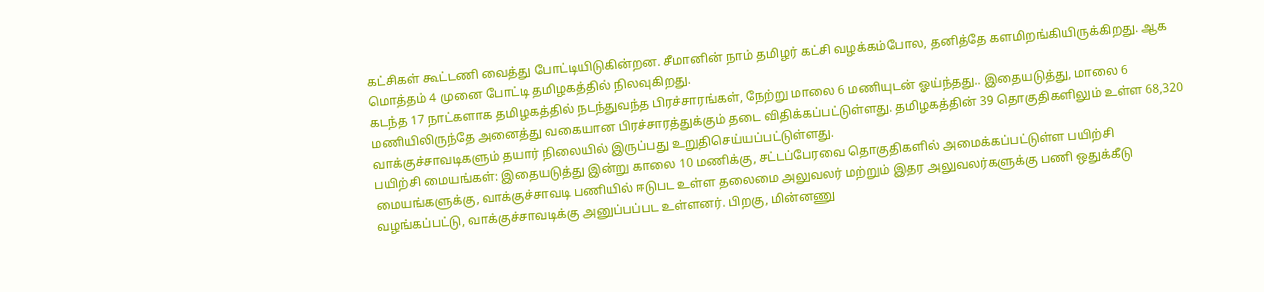கட்சிகள் கூட்டணி வைத்து போட்டியிடுகின்றன. சீமானின் நாம் தமிழர் கட்சி வழக்கம்போல, தனித்தே களமிறங்கியிருக்கிறது. ஆக மொத்தம் 4 முனை போட்டி தமிழகத்தில் நிலவுகிறது.
கடந்த 17 நாட்களாக தமிழகத்தில் நடந்துவந்த பிரச்சாரங்கள், நேற்று மாலை 6 மணியுடன் ஓய்ந்தது.. இதையடுத்து, மாலை 6 மணியிலிருந்தே அனைத்து வகையான பிரச்சாரத்துக்கும் தடை விதிக்கப்பட்டுள்ளது. தமிழகத்தின் 39 தொகுதிகளிலும் உள்ள 68,320 வாக்குச்சாவடிகளும் தயார் நிலையில் இருப்பது உறுதிசெய்யப்பட்டுள்ளது.
பயிற்சி மையங்கள்: இதையடுத்து இன்று காலை 10 மணிக்கு, சட்டப்பேரவை தொகுதிகளில் அமைக்கப்பட்டுள்ள பயிற்சி மையங்களுக்கு, வாக்குச்சாவடி பணியில் ஈடுபட உள்ள தலைமை அலுவலர் மற்றும் இதர அலுவலர்களுக்கு பணி ஒதுக்கீடு வழங்கப்பட்டு, வாக்குச்சாவடிக்கு அனுப்பப்பட உள்ளனர். பிறகு, மின்னணு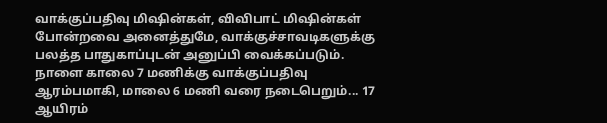வாக்குப்பதிவு மிஷின்கள், விவிபாட் மிஷின்கள் போன்றவை அனைத்துமே, வாக்குச்சாவடிகளுக்கு பலத்த பாதுகாப்புடன் அனுப்பி வைக்கப்படும்.
நாளை காலை 7 மணிக்கு வாக்குப்பதிவு ஆரம்பமாகி, மாலை 6 மணி வரை நடைபெறும்... 17 ஆயிரம்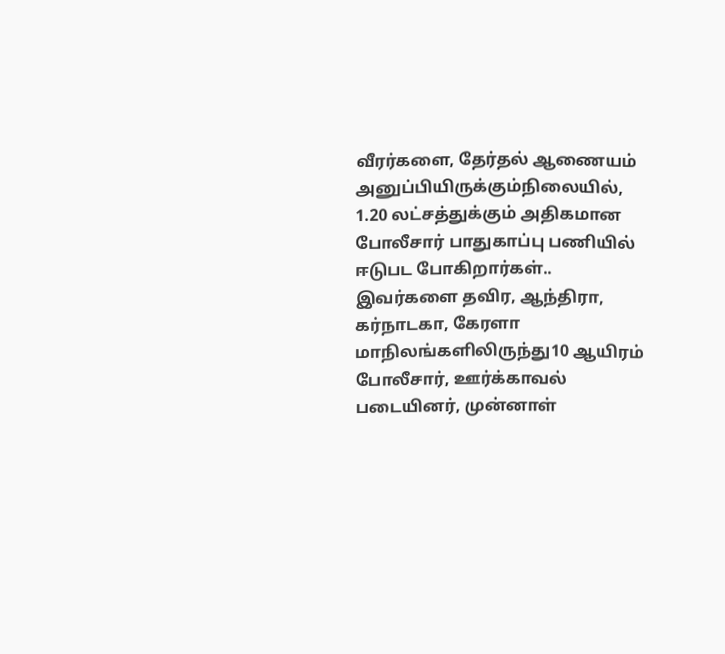வீரர்களை, தேர்தல் ஆணையம் அனுப்பியிருக்கும்நிலையில், 1.20 லட்சத்துக்கும் அதிகமான போலீசார் பாதுகாப்பு பணியில் ஈடுபட போகிறார்கள்.. இவர்களை தவிர, ஆந்திரா, கர்நாடகா, கேரளா மாநிலங்களிலிருந்து10 ஆயிரம் போலீசார், ஊர்க்காவல் படையினர், முன்னாள்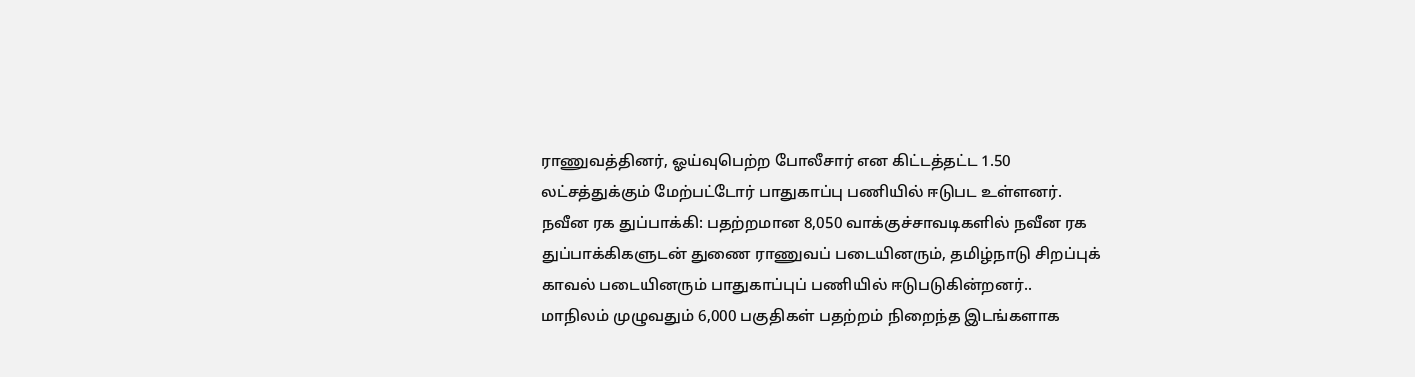ராணுவத்தினர், ஓய்வுபெற்ற போலீசார் என கிட்டத்தட்ட 1.50 லட்சத்துக்கும் மேற்பட்டோர் பாதுகாப்பு பணியில் ஈடுபட உள்ளனர்.
நவீன ரக துப்பாக்கி: பதற்றமான 8,050 வாக்குச்சாவடிகளில் நவீன ரக துப்பாக்கிகளுடன் துணை ராணுவப் படையினரும், தமிழ்நாடு சிறப்புக் காவல் படையினரும் பாதுகாப்புப் பணியில் ஈடுபடுகின்றனர்..
மாநிலம் முழுவதும் 6,000 பகுதிகள் பதற்றம் நிறைந்த இடங்களாக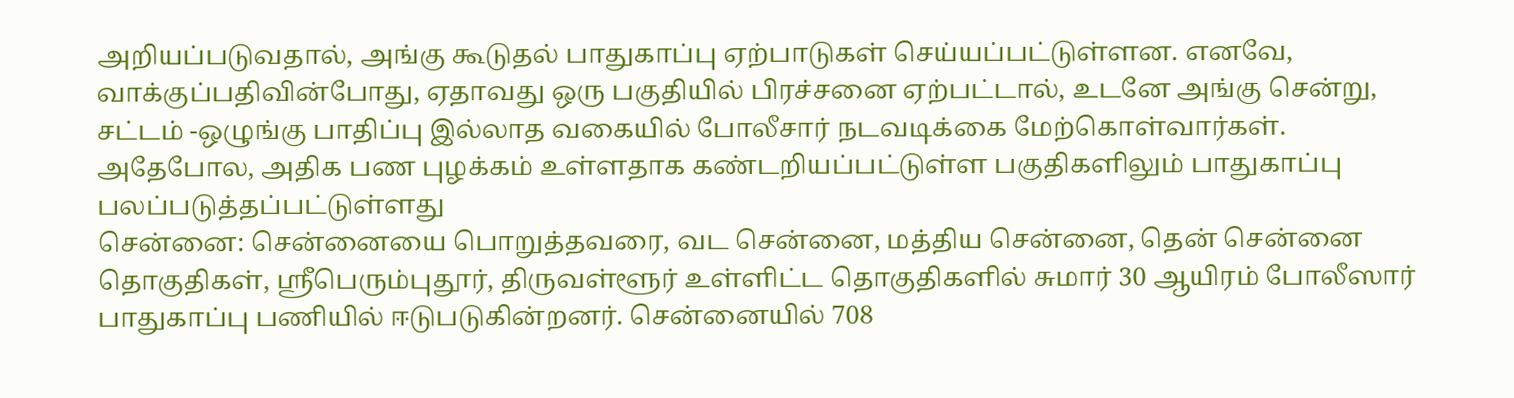அறியப்படுவதால், அங்கு கூடுதல் பாதுகாப்பு ஏற்பாடுகள் செய்யப்பட்டுள்ளன. எனவே, வாக்குப்பதிவின்போது, ஏதாவது ஒரு பகுதியில் பிரச்சனை ஏற்பட்டால், உடனே அங்கு சென்று, சட்டம் -ஒழுங்கு பாதிப்பு இல்லாத வகையில் போலீசார் நடவடிக்கை மேற்கொள்வார்கள். அதேபோல, அதிக பண புழக்கம் உள்ளதாக கண்டறியப்பட்டுள்ள பகுதிகளிலும் பாதுகாப்பு பலப்படுத்தப்பட்டுள்ளது
சென்னை: சென்னையை பொறுத்தவரை, வட சென்னை, மத்திய சென்னை, தென் சென்னை தொகுதிகள், ஸ்ரீபெரும்புதூர், திருவள்ளூர் உள்ளிட்ட தொகுதிகளில் சுமார் 30 ஆயிரம் போலீஸார் பாதுகாப்பு பணியில் ஈடுபடுகின்றனர். சென்னையில் 708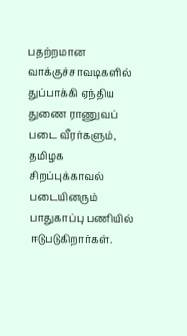பதற்றமான வாக்குச்சாவடிகளில் துப்பாக்கி ஏந்திய துணை ராணுவப் படை வீரர்களும், தமிழக சிறப்புக்காவல் படையினரும் பாதுகாப்பு பணியில் ஈடுபடுகிறார்கள்.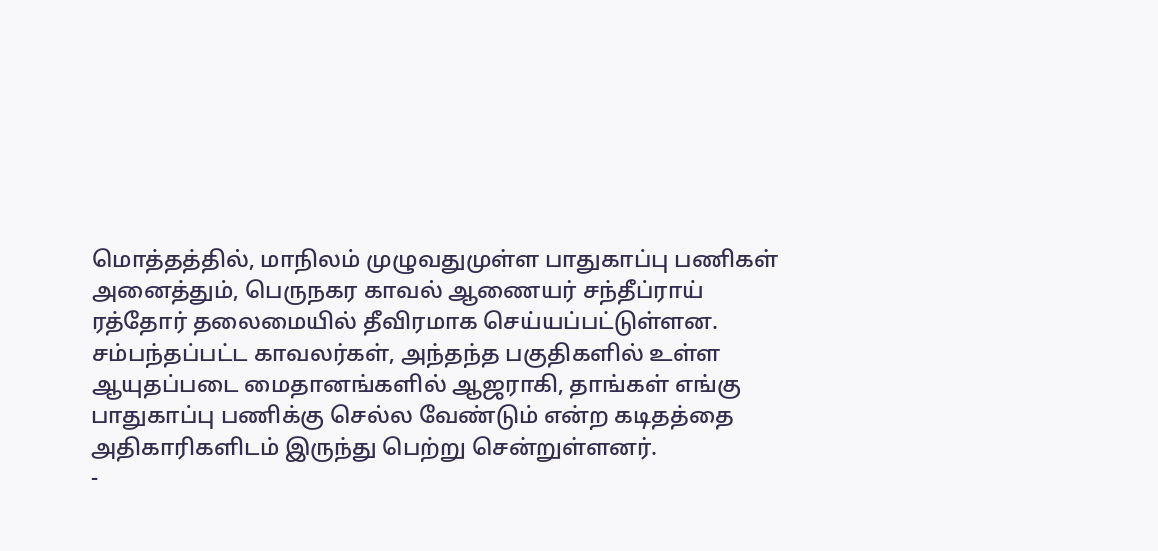மொத்தத்தில், மாநிலம் முழுவதுமுள்ள பாதுகாப்பு பணிகள் அனைத்தும், பெருநகர காவல் ஆணையர் சந்தீப்ராய் ரத்தோர் தலைமையில் தீவிரமாக செய்யப்பட்டுள்ளன. சம்பந்தப்பட்ட காவலர்கள், அந்தந்த பகுதிகளில் உள்ள ஆயுதப்படை மைதானங்களில் ஆஜராகி, தாங்கள் எங்கு பாதுகாப்பு பணிக்கு செல்ல வேண்டும் என்ற கடிதத்தை அதிகாரிகளிடம் இருந்து பெற்று சென்றுள்ளனர்.
-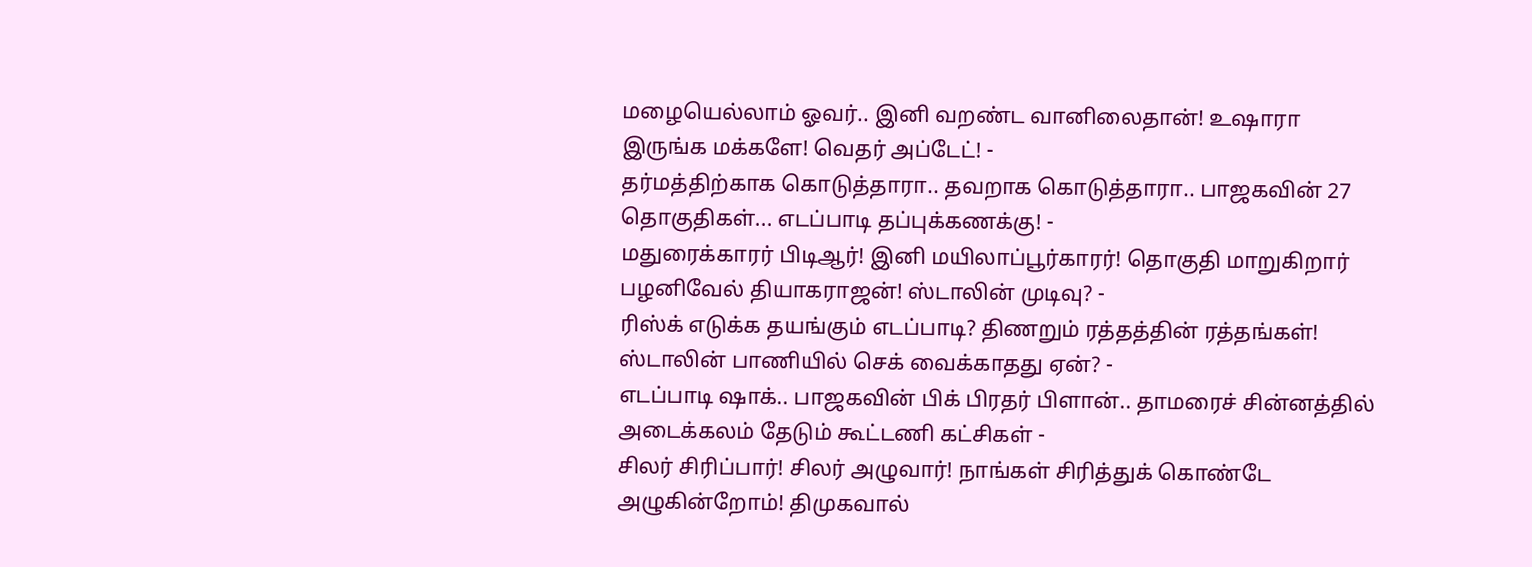மழையெல்லாம் ஓவர்.. இனி வறண்ட வானிலைதான்! உஷாரா இருங்க மக்களே! வெதர் அப்டேட்! -
தர்மத்திற்காக கொடுத்தாரா.. தவறாக கொடுத்தாரா.. பாஜகவின் 27 தொகுதிகள்... எடப்பாடி தப்புக்கணக்கு! -
மதுரைக்காரர் பிடிஆர்! இனி மயிலாப்பூர்காரர்! தொகுதி மாறுகிறார் பழனிவேல் தியாகராஜன்! ஸ்டாலின் முடிவு? -
ரிஸ்க் எடுக்க தயங்கும் எடப்பாடி? திணறும் ரத்தத்தின் ரத்தங்கள்! ஸ்டாலின் பாணியில் செக் வைக்காதது ஏன்? -
எடப்பாடி ஷாக்.. பாஜகவின் பிக் பிரதர் பிளான்.. தாமரைச் சின்னத்தில் அடைக்கலம் தேடும் கூட்டணி கட்சிகள் -
சிலர் சிரிப்பார்! சிலர் அழுவார்! நாங்கள் சிரித்துக் கொண்டே அழுகின்றோம்! திமுகவால்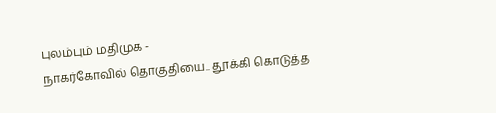புலம்பும் மதிமுக -
நாகர்கோவில் தொகுதியை.. தூக்கி கொடுத்த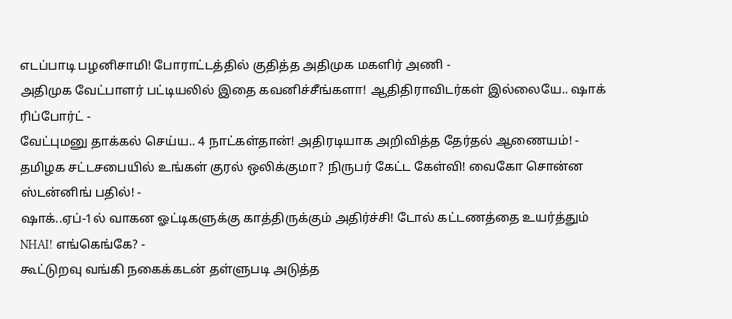எடப்பாடி பழனிசாமி! போராட்டத்தில் குதித்த அதிமுக மகளிர் அணி -
அதிமுக வேட்பாளர் பட்டியலில் இதை கவனிச்சீங்களா! ஆதிதிராவிடர்கள் இல்லையே.. ஷாக் ரிப்போர்ட் -
வேட்புமனு தாக்கல் செய்ய.. 4 நாட்கள்தான்! அதிரடியாக அறிவித்த தேர்தல் ஆணையம்! -
தமிழக சட்டசபையில் உங்கள் குரல் ஒலிக்குமா? நிருபர் கேட்ட கேள்வி! வைகோ சொன்ன ஸ்டன்னிங் பதில்! -
ஷாக்..ஏப்-1ல் வாகன ஓட்டிகளுக்கு காத்திருக்கும் அதிர்ச்சி! டோல் கட்டணத்தை உயர்த்தும் NHAI! எங்கெங்கே? -
கூட்டுறவு வங்கி நகைக்கடன் தள்ளுபடி அடுத்த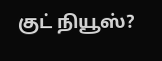குட் நியூஸ்?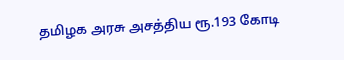தமிழக அரசு அசத்திய ரூ.193 கோடி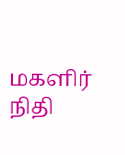மகளிர் நிதி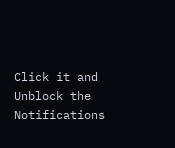Click it and Unblock the Notifications